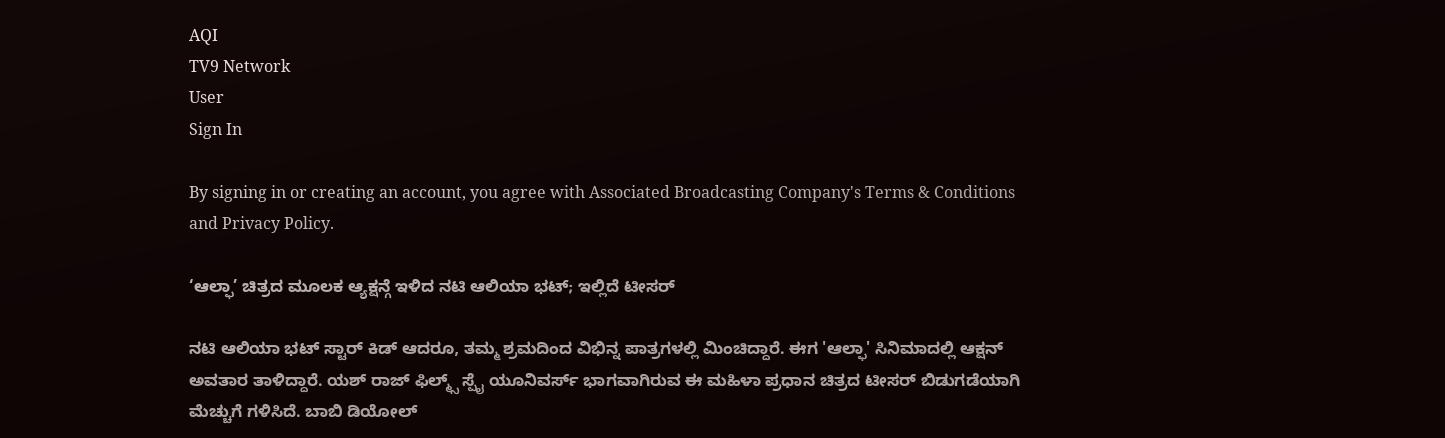AQI
TV9 Network
User
Sign In

By signing in or creating an account, you agree with Associated Broadcasting Company's Terms & Conditions and Privacy Policy.

‘ಆಲ್ಫಾ’ ಚಿತ್ರದ ಮೂಲಕ ಆ್ಯಕ್ಷನ್ಗೆ ಇಳಿದ ನಟಿ ಆಲಿಯಾ ಭಟ್; ಇಲ್ಲಿದೆ ಟೀಸರ್

ನಟಿ ಆಲಿಯಾ ಭಟ್ ಸ್ಟಾರ್ ಕಿಡ್ ಆದರೂ, ತಮ್ಮ ಶ್ರಮದಿಂದ ವಿಭಿನ್ನ ಪಾತ್ರಗಳಲ್ಲಿ ಮಿಂಚಿದ್ದಾರೆ. ಈಗ 'ಆಲ್ಫಾ' ಸಿನಿಮಾದಲ್ಲಿ ಆಕ್ಷನ್ ಅವತಾರ ತಾಳಿದ್ದಾರೆ. ಯಶ್ ರಾಜ್ ಫಿಲ್ಮ್ಸ್ ಸ್ಪೈ ಯೂನಿವರ್ಸ್ ಭಾಗವಾಗಿರುವ ಈ ಮಹಿಳಾ ಪ್ರಧಾನ ಚಿತ್ರದ ಟೀಸರ್ ಬಿಡುಗಡೆಯಾಗಿ ಮೆಚ್ಚುಗೆ ಗಳಿಸಿದೆ. ಬಾಬಿ ಡಿಯೋಲ್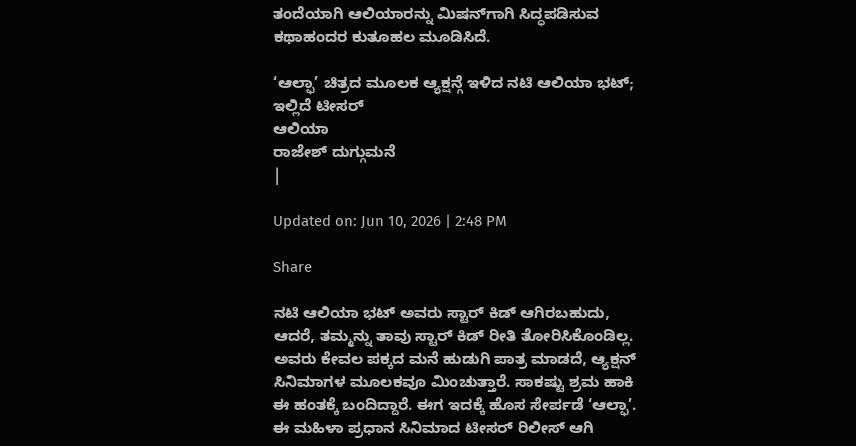ತಂದೆಯಾಗಿ ಆಲಿಯಾರನ್ನು ಮಿಷನ್‌ಗಾಗಿ ಸಿದ್ಧಪಡಿಸುವ ಕಥಾಹಂದರ ಕುತೂಹಲ ಮೂಡಿಸಿದೆ.

‘ಆಲ್ಫಾ’ ಚಿತ್ರದ ಮೂಲಕ ಆ್ಯಕ್ಷನ್ಗೆ ಇಳಿದ ನಟಿ ಆಲಿಯಾ ಭಟ್; ಇಲ್ಲಿದೆ ಟೀಸರ್
ಆಲಿಯಾ
ರಾಜೇಶ್ ದುಗ್ಗುಮನೆ
|

Updated on: Jun 10, 2026 | 2:48 PM

Share

ನಟಿ ಆಲಿಯಾ ಭಟ್ ಅವರು ಸ್ಟಾರ್ ಕಿಡ್ ಆಗಿರಬಹುದು, ಆದರೆ, ತಮ್ಮನ್ನು ತಾವು ಸ್ಟಾರ್ ಕಿಡ್ ರೀತಿ ತೋರಿಸಿಕೊಂಡಿಲ್ಲ. ಅವರು ಕೇವಲ ಪಕ್ಕದ ಮನೆ ಹುಡುಗಿ ಪಾತ್ರ ಮಾಡದೆ, ಆ್ಯಕ್ಷನ್ ಸಿನಿಮಾಗಳ ಮೂಲಕವೂ ಮಿಂಚುತ್ತಾರೆ. ಸಾಕಷ್ಟು ಶ್ರಮ ಹಾಕಿ ಈ ಹಂತಕ್ಕೆ ಬಂದಿದ್ದಾರೆ. ಈಗ ಇದಕ್ಕೆ ಹೊಸ ಸೇರ್ಪಡೆ ‘ಆಲ್ಫಾ’. ಈ ಮಹಿಳಾ ಪ್ರಧಾನ ಸಿನಿಮಾದ ಟೀಸರ್ ರಿಲೀಸ್ ಆಗಿ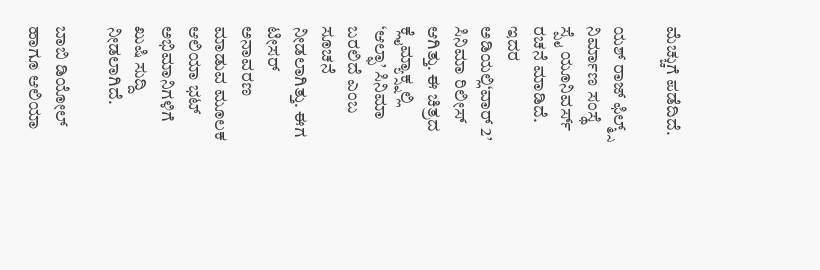ಮೆಚ್ಚುಗೆ ಪಡೆದಿದೆ.

ಯಶ್ ರಾಜ್ ಫಿಲ್ಮ್ಸ್ ನಿರ್ಮಾಣ ಸಂಸ್ಥೆ ಸ್ಪೈ ಯೂನಿವರ್ಸ್ ರಚನೆ ಮಾಡಿದೆ. ಇದರ ಅಡಿಯಲ್ಲಿ‘ವಾರ್ 2’ ಸಿನಿಮಾ ರಿಲೀಸ್ ಆಗಿತ್ತು. ಈ ಚಿತ್ರದ ಕ್ಲೈಮ್ಯಾಕ್ಸ್ನಲ್ಲಿ ‘ಆಲ್ಫಾ’ ಸಿನಿಮಾ ಬರಲಿದೆ ಎಂಬ ಸೂಚನೆ ನೀಡಲಾಗಿತ್ತು. ಈಗ ಟೀಸರ್ ಅನಾವರಣ ಮಾಡುವ ಮೂಲಕ ಆಲಿಯಾ ಭಟ್ ಅಭಿಮಾನಿಗಳಿಗೆ ಖುಷಿ ಸುದ್ದಿ ನೀಡಲಾಗಿದೆ.

ಬಾಬಿ ಡಿಯೋಲ್ ಹಾಗೂ ಆಲಿಯಾ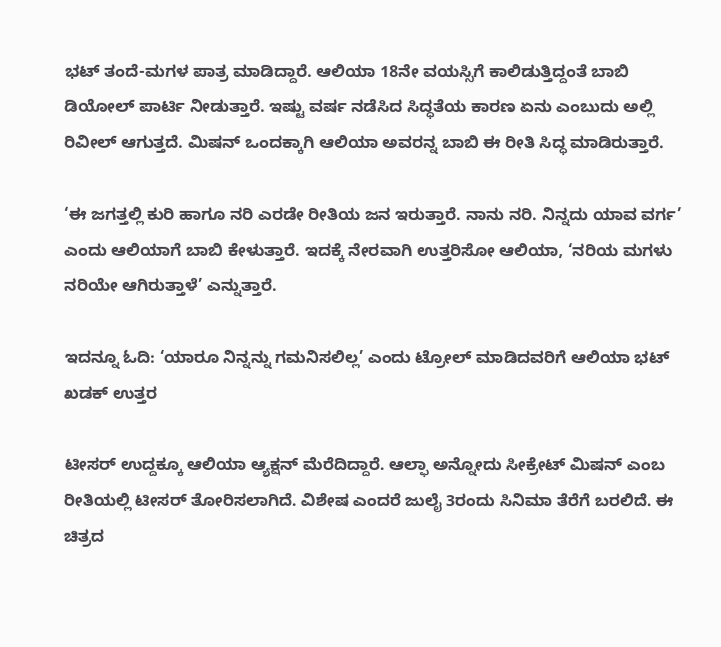ಭಟ್ ತಂದೆ-ಮಗಳ ಪಾತ್ರ ಮಾಡಿದ್ದಾರೆ. ಆಲಿಯಾ 18ನೇ ವಯಸ್ಸಿಗೆ ಕಾಲಿಡುತ್ತಿದ್ದಂತೆ ಬಾಬಿ ಡಿಯೋಲ್ ಪಾರ್ಟಿ ನೀಡುತ್ತಾರೆ. ಇಷ್ಟು ವರ್ಷ ನಡೆಸಿದ ಸಿದ್ಧತೆಯ ಕಾರಣ ಏನು ಎಂಬುದು ಅಲ್ಲಿ ರಿವೀಲ್ ಆಗುತ್ತದೆ. ಮಿಷನ್ ಒಂದಕ್ಕಾಗಿ ಆಲಿಯಾ ಅವರನ್ನ ಬಾಬಿ ಈ ರೀತಿ ಸಿದ್ಧ ಮಾಡಿರುತ್ತಾರೆ.

‘ಈ ಜಗತ್ತಲ್ಲಿ ಕುರಿ ಹಾಗೂ ನರಿ ಎರಡೇ ರೀತಿಯ ಜನ ಇರುತ್ತಾರೆ. ನಾನು ನರಿ. ನಿನ್ನದು ಯಾವ ವರ್ಗ’ ಎಂದು ಆಲಿಯಾಗೆ ಬಾಬಿ ಕೇಳುತ್ತಾರೆ. ಇದಕ್ಕೆ ನೇರವಾಗಿ ಉತ್ತರಿಸೋ ಆಲಿಯಾ, ‘ನರಿಯ ಮಗಳು ನರಿಯೇ ಆಗಿರುತ್ತಾಳೆ’ ಎನ್ನುತ್ತಾರೆ.

ಇದನ್ನೂ ಓದಿ: ‘ಯಾರೂ ನಿನ್ನನ್ನು ಗಮನಿಸಲಿಲ್ಲ’ ಎಂದು ಟ್ರೋಲ್ ಮಾಡಿದವರಿಗೆ ಆಲಿಯಾ ಭಟ್ ಖಡಕ್ ಉತ್ತರ

ಟೀಸರ್ ಉದ್ದಕ್ಕೂ ಆಲಿಯಾ ಆ್ಯಕ್ಷನ್ ಮೆರೆದಿದ್ದಾರೆ. ಆಲ್ಫಾ ಅನ್ನೋದು ಸೀಕ್ರೇಟ್ ಮಿಷನ್ ಎಂಬ ರೀತಿಯಲ್ಲಿ ಟೀಸರ್ ತೋರಿಸಲಾಗಿದೆ. ವಿಶೇಷ ಎಂದರೆ ಜುಲೈ 3ರಂದು ಸಿನಿಮಾ ತೆರೆಗೆ ಬರಲಿದೆ. ಈ ಚಿತ್ರದ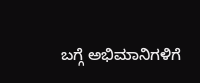ಬಗ್ಗೆ ಅಭಿಮಾನಿಗಳಿಗೆ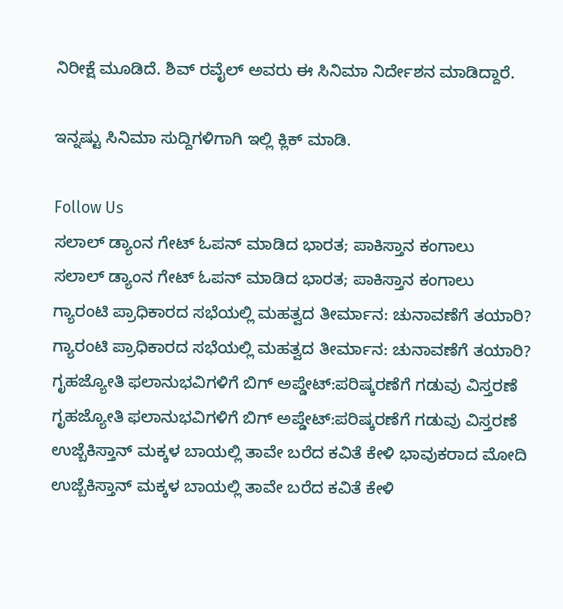ನಿರೀಕ್ಷೆ ಮೂಡಿದೆ. ಶಿವ್ ರವೈಲ್ ಅವರು ಈ ಸಿನಿಮಾ ನಿರ್ದೇಶನ ಮಾಡಿದ್ದಾರೆ.

ಇನ್ನಷ್ಟು ಸಿನಿಮಾ ಸುದ್ದಿಗಳಿಗಾಗಿ ಇಲ್ಲಿ ಕ್ಲಿಕ್ ಮಾಡಿ.

Follow Us
ಸಲಾಲ್ ಡ್ಯಾಂನ ಗೇಟ್ ಓಪನ್ ಮಾಡಿದ ಭಾರತ; ಪಾಕಿಸ್ತಾನ ಕಂಗಾಲು
ಸಲಾಲ್ ಡ್ಯಾಂನ ಗೇಟ್ ಓಪನ್ ಮಾಡಿದ ಭಾರತ; ಪಾಕಿಸ್ತಾನ ಕಂಗಾಲು
ಗ್ಯಾರಂಟಿ ಪ್ರಾಧಿಕಾರದ ಸಭೆಯಲ್ಲಿ ಮಹತ್ವದ ತೀರ್ಮಾನ: ಚುನಾವಣೆಗೆ ತಯಾರಿ?
ಗ್ಯಾರಂಟಿ ಪ್ರಾಧಿಕಾರದ ಸಭೆಯಲ್ಲಿ ಮಹತ್ವದ ತೀರ್ಮಾನ: ಚುನಾವಣೆಗೆ ತಯಾರಿ?
ಗೃಹಜ್ಯೋತಿ ಫಲಾನುಭವಿಗಳಿಗೆ ಬಿಗ್ ಅಪ್ಡೇಟ್:ಪರಿಷ್ಕರಣೆಗೆ ಗಡುವು ವಿಸ್ತರಣೆ
ಗೃಹಜ್ಯೋತಿ ಫಲಾನುಭವಿಗಳಿಗೆ ಬಿಗ್ ಅಪ್ಡೇಟ್:ಪರಿಷ್ಕರಣೆಗೆ ಗಡುವು ವಿಸ್ತರಣೆ
ಉಜ್ಬೆಕಿಸ್ತಾನ್‌ ಮಕ್ಕಳ ಬಾಯಲ್ಲಿ ತಾವೇ ಬರೆದ ಕವಿತೆ ಕೇಳಿ ಭಾವುಕರಾದ ಮೋದಿ
ಉಜ್ಬೆಕಿಸ್ತಾನ್‌ ಮಕ್ಕಳ ಬಾಯಲ್ಲಿ ತಾವೇ ಬರೆದ ಕವಿತೆ ಕೇಳಿ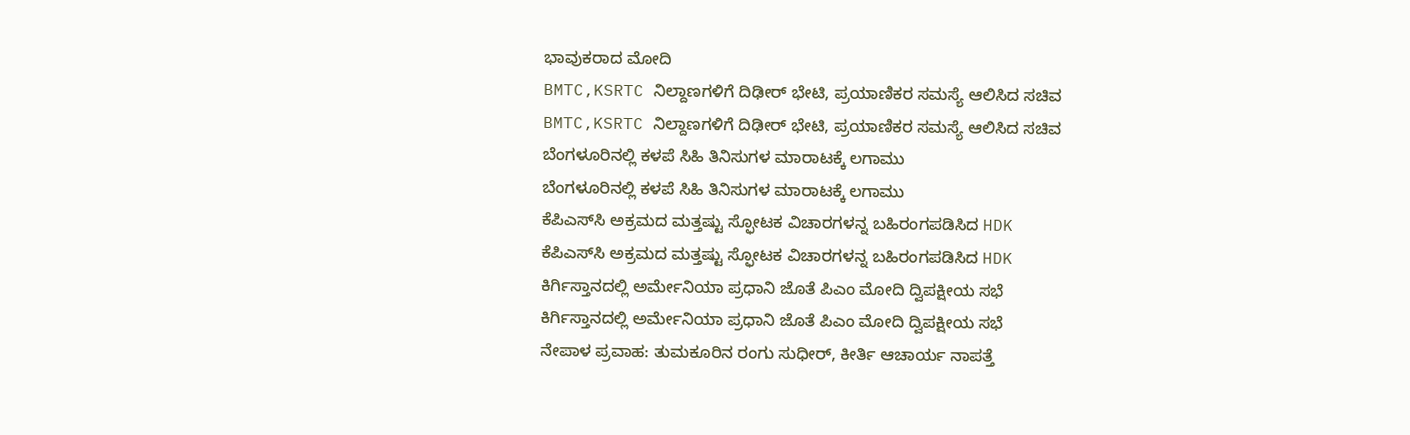ಭಾವುಕರಾದ ಮೋದಿ
BMTC,KSRTC ನಿಲ್ದಾಣಗಳಿಗೆ ದಿಢೀರ್ ಭೇಟಿ, ಪ್ರಯಾಣಿಕರ ಸಮಸ್ಯೆ ಆಲಿಸಿದ ಸಚಿವ
BMTC,KSRTC ನಿಲ್ದಾಣಗಳಿಗೆ ದಿಢೀರ್ ಭೇಟಿ, ಪ್ರಯಾಣಿಕರ ಸಮಸ್ಯೆ ಆಲಿಸಿದ ಸಚಿವ
ಬೆಂಗಳೂರಿನಲ್ಲಿ ಕಳಪೆ ಸಿಹಿ ತಿನಿಸುಗಳ ಮಾರಾಟಕ್ಕೆ ಲಗಾಮು
ಬೆಂಗಳೂರಿನಲ್ಲಿ ಕಳಪೆ ಸಿಹಿ ತಿನಿಸುಗಳ ಮಾರಾಟಕ್ಕೆ ಲಗಾಮು
ಕೆಪಿಎಸ್‌ಸಿ ಅಕ್ರಮದ ಮತ್ತಷ್ಟು ಸ್ಫೋಟಕ ವಿಚಾರಗಳನ್ನ ಬಹಿರಂಗಪಡಿಸಿದ HDK
ಕೆಪಿಎಸ್‌ಸಿ ಅಕ್ರಮದ ಮತ್ತಷ್ಟು ಸ್ಫೋಟಕ ವಿಚಾರಗಳನ್ನ ಬಹಿರಂಗಪಡಿಸಿದ HDK
ಕಿರ್ಗಿಸ್ತಾನದಲ್ಲಿ ಅರ್ಮೇನಿಯಾ ಪ್ರಧಾನಿ ಜೊತೆ ಪಿಎಂ ಮೋದಿ ದ್ವಿಪಕ್ಷೀಯ ಸಭೆ
ಕಿರ್ಗಿಸ್ತಾನದಲ್ಲಿ ಅರ್ಮೇನಿಯಾ ಪ್ರಧಾನಿ ಜೊತೆ ಪಿಎಂ ಮೋದಿ ದ್ವಿಪಕ್ಷೀಯ ಸಭೆ
ನೇಪಾಳ ಪ್ರವಾಹ: ತುಮಕೂರಿನ ರಂಗು ಸುಧೀರ್, ಕೀರ್ತಿ ಆಚಾರ್ಯ ನಾಪತ್ತೆ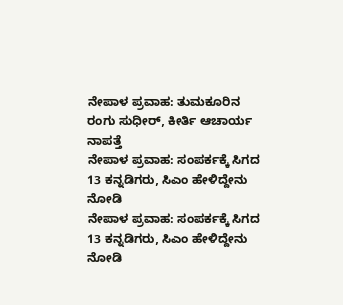ನೇಪಾಳ ಪ್ರವಾಹ: ತುಮಕೂರಿನ ರಂಗು ಸುಧೀರ್, ಕೀರ್ತಿ ಆಚಾರ್ಯ ನಾಪತ್ತೆ
ನೇಪಾಳ ಪ್ರವಾಹ: ಸಂಪರ್ಕಕ್ಕೆ ಸಿಗದ 13 ಕನ್ನಡಿಗರು, ಸಿಎಂ ಹೇಳಿದ್ದೇನು ನೋಡಿ
ನೇಪಾಳ ಪ್ರವಾಹ: ಸಂಪರ್ಕಕ್ಕೆ ಸಿಗದ 13 ಕನ್ನಡಿಗರು, ಸಿಎಂ ಹೇಳಿದ್ದೇನು ನೋಡಿ